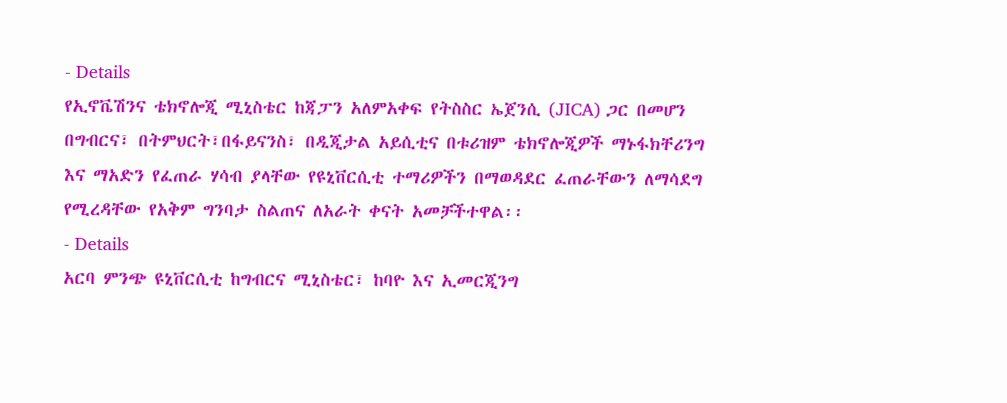- Details
የኢኖቬሽንና ቴክኖሎጂ ሚኒስቴር ከጃፓን አለምአቀፍ የትስስር ኤጀንሲ (JICA) ጋር በመሆን በግብርና፣ በትምህርት፣በፋይናንስ፣ በዲጂታል አይሲቲና በቱሪዝም ቴክኖሎጂዎች ማኑፋክቸሪንግ እና ማአድን የፈጠራ ሃሳብ ያላቸው የዩኒቨርሲቲ ተማሪዎችን በማወዳደር ፈጠራቸውን ለማሳደግ የሚረዳቸው የአቅም ግንባታ ስልጠና ለአራት ቀናት አመቻችተዋል፡፡
- Details
አርባ ምንጭ ዩኒቨርሲቲ ከግብርና ሚኒስቴር፣ ከባዮ እና ኢመርጂንግ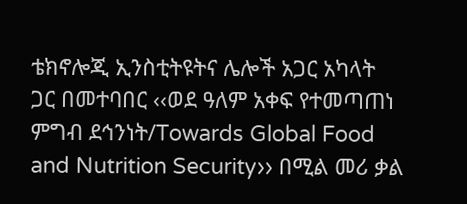ቴክኖሎጂ ኢንስቲትዩትና ሌሎች አጋር አካላት ጋር በመተባበር ‹‹ወደ ዓለም አቀፍ የተመጣጠነ ምግብ ደኅንነት/Towards Global Food and Nutrition Security›› በሚል መሪ ቃል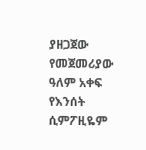ያዘጋጀው የመጀመሪያው ዓለም አቀፍ የእንሰት ሲምፖዚዬም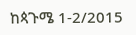ከጳጉሜ 1-2/2015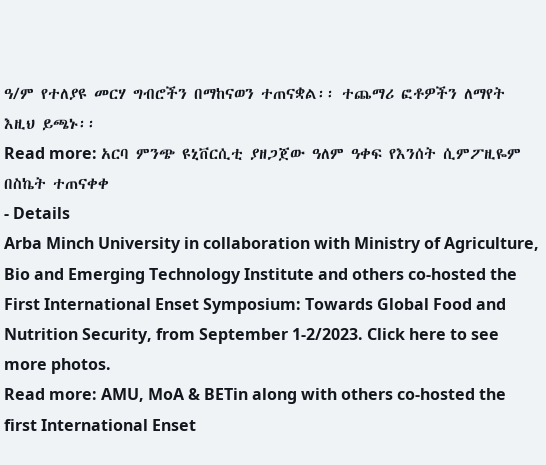ዓ/ም የተለያዩ መርሃ ግብሮችን በማከናወን ተጠናቋል፡፡ ተጨማሪ ፎቶዎችን ለማየት እዚህ ይጫኑ፡፡
Read more: አርባ ምንጭ ዩኒቨርሲቲ ያዘጋጀው ዓለም ዓቀፍ የእንሰት ሲምፖዚዬም በስኬት ተጠናቀቀ
- Details
Arba Minch University in collaboration with Ministry of Agriculture, Bio and Emerging Technology Institute and others co-hosted the First International Enset Symposium: Towards Global Food and Nutrition Security, from September 1-2/2023. Click here to see more photos.
Read more: AMU, MoA & BETin along with others co-hosted the first International Enset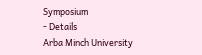Symposium
- Details
Arba Minch University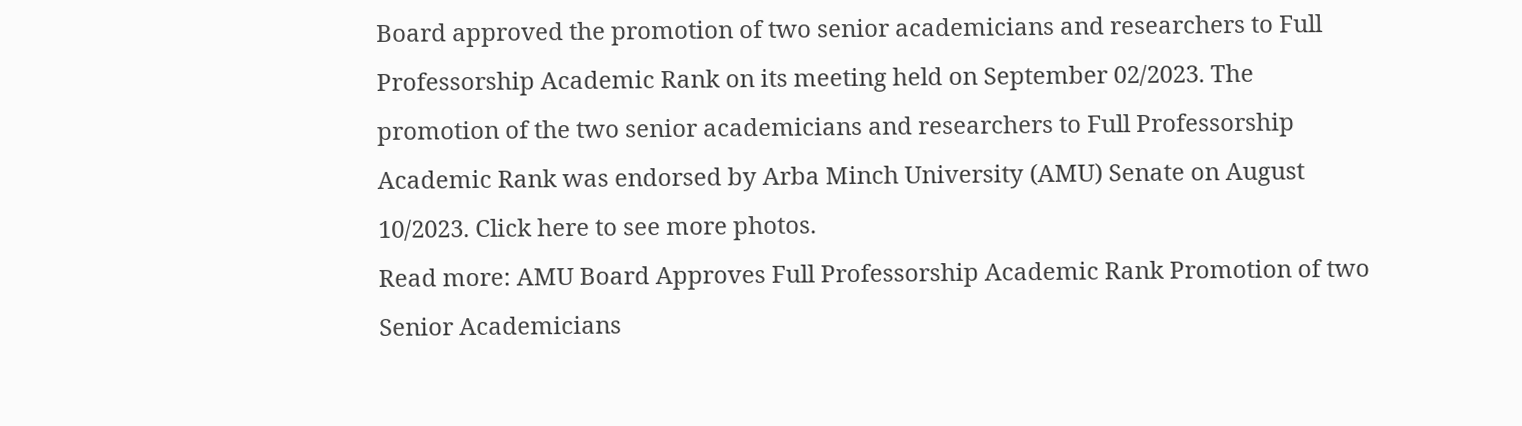Board approved the promotion of two senior academicians and researchers to Full Professorship Academic Rank on its meeting held on September 02/2023. The promotion of the two senior academicians and researchers to Full Professorship Academic Rank was endorsed by Arba Minch University (AMU) Senate on August 10/2023. Click here to see more photos.
Read more: AMU Board Approves Full Professorship Academic Rank Promotion of two Senior Academicians